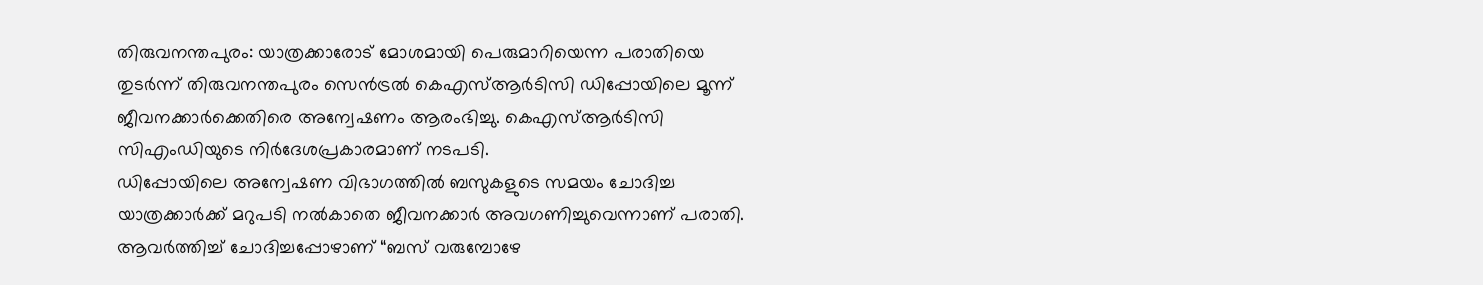തിരുവനന്തപുരം: യാത്രക്കാരോട് മോശമായി പെരുമാറിയെന്ന പരാതിയെ തുടർന്ന് തിരുവനന്തപുരം സെൻട്രൽ കെഎസ്ആർടിസി ഡിപ്പോയിലെ മൂന്ന് ജീവനക്കാർക്കെതിരെ അന്വേഷണം ആരംഭിച്ചു. കെഎസ്ആർടിസി സിഎംഡിയുടെ നിർദേശപ്രകാരമാണ് നടപടി.
ഡിപ്പോയിലെ അന്വേഷണ വിഭാഗത്തിൽ ബസുകളുടെ സമയം ചോദിച്ച യാത്രക്കാർക്ക് മറുപടി നൽകാതെ ജീവനക്കാർ അവഗണിച്ചുവെന്നാണ് പരാതി. ആവർത്തിച്ച് ചോദിച്ചപ്പോഴാണ് “ബസ് വരുമ്പോഴേ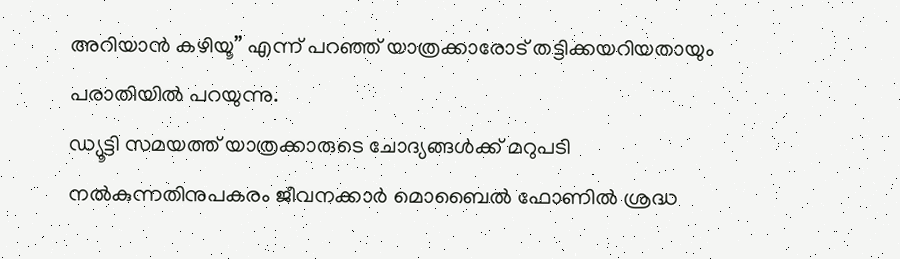അറിയാൻ കഴിയൂ” എന്ന് പറഞ്ഞ് യാത്രക്കാരോട് തട്ടിക്കയറിയതായും പരാതിയിൽ പറയുന്നു.
ഡ്യൂട്ടി സമയത്ത് യാത്രക്കാരുടെ ചോദ്യങ്ങൾക്ക് മറുപടി നൽകുന്നതിനുപകരം ജീവനക്കാർ മൊബൈൽ ഫോണിൽ ശ്രദ്ധ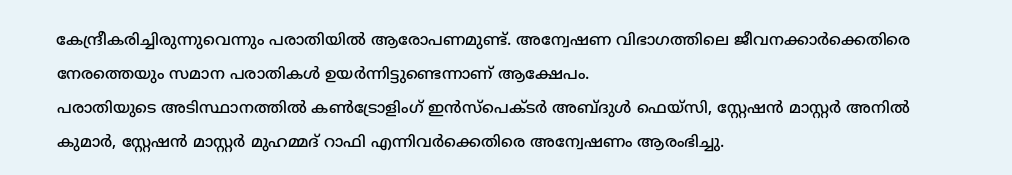കേന്ദ്രീകരിച്ചിരുന്നുവെന്നും പരാതിയിൽ ആരോപണമുണ്ട്. അന്വേഷണ വിഭാഗത്തിലെ ജീവനക്കാർക്കെതിരെ നേരത്തെയും സമാന പരാതികൾ ഉയർന്നിട്ടുണ്ടെന്നാണ് ആക്ഷേപം.
പരാതിയുടെ അടിസ്ഥാനത്തിൽ കൺട്രോളിംഗ് ഇൻസ്പെക്ടർ അബ്ദുൾ ഫെയ്സി, സ്റ്റേഷൻ മാസ്റ്റർ അനിൽ കുമാർ, സ്റ്റേഷൻ മാസ്റ്റർ മുഹമ്മദ് റാഫി എന്നിവർക്കെതിരെ അന്വേഷണം ആരംഭിച്ചു.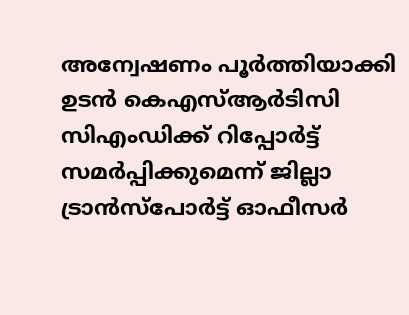അന്വേഷണം പൂർത്തിയാക്കി ഉടൻ കെഎസ്ആർടിസി സിഎംഡിക്ക് റിപ്പോർട്ട് സമർപ്പിക്കുമെന്ന് ജില്ലാ ട്രാൻസ്പോർട്ട് ഓഫീസർ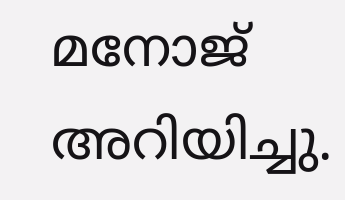മനോജ് അറിയിച്ചു.